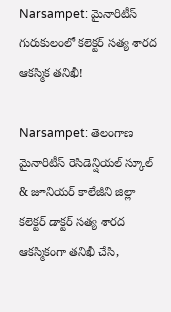Narsampet: మైనారిటీస్ గురుకులంలో కలెక్టర్ సత్య శారద ఆకస్మిక తనిఖీ!

Narsampet: తెలంగాణ మైనారిటీస్ రెసిడెన్షియల్ స్కూల్ & జూనియర్ కాలేజీని జిల్లా కలెక్టర్ డాక్టర్ సత్య శారద ఆకస్మికంగా తనిఖీ చేసి,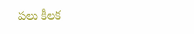పలు కీలక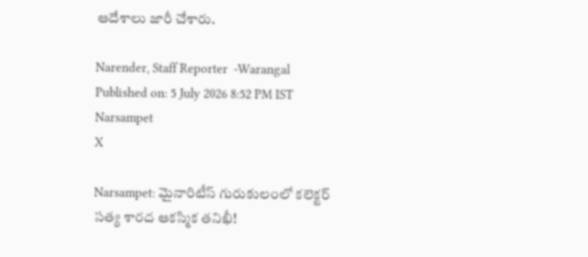ఆదేశాలు జారీ చేశారు.

Narender, Staff Reporter  -Warangal
Published on: 5 July 2026 8:52 PM IST
Narsampet
X

Narsampet: మైనారిటీస్ గురుకులంలో కలెక్టర్ సత్య శారద ఆకస్మిక తనిఖీ!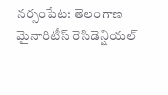నర్సంపేట: తెలంగాణ మైనారిటీస్ రెసిడెన్షియల్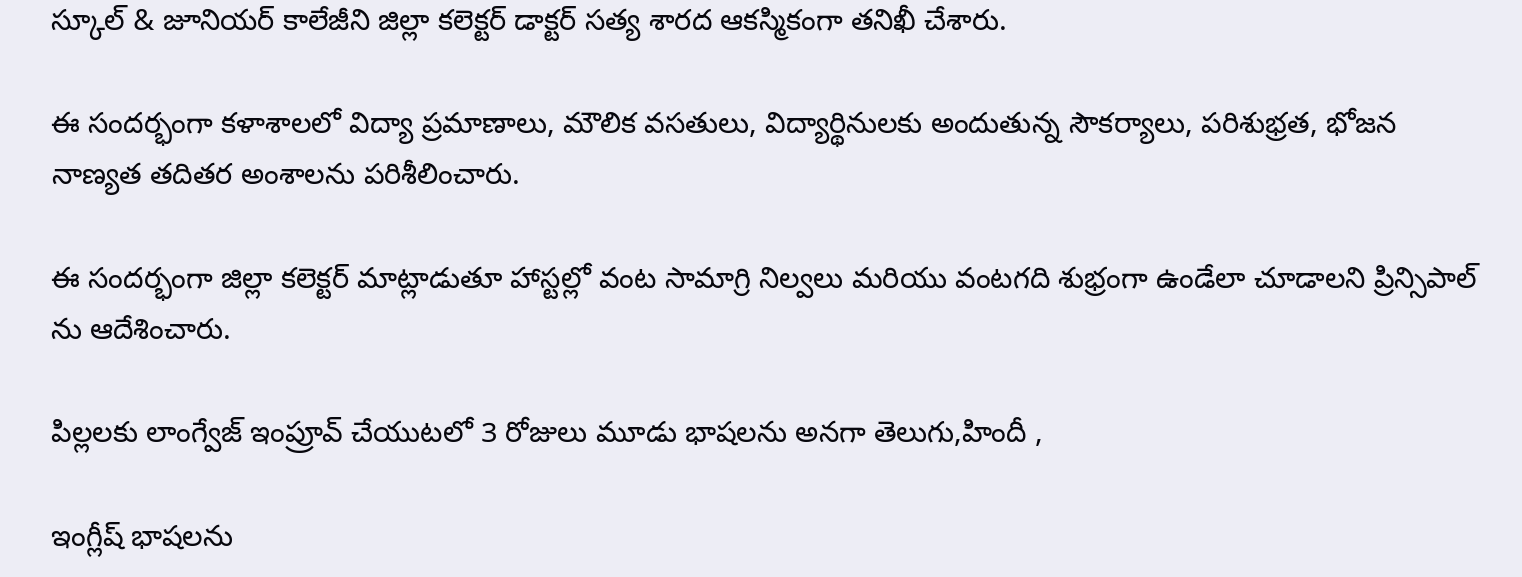స్కూల్ & జూనియర్ కాలేజీని జిల్లా కలెక్టర్ డాక్టర్ సత్య శారద ఆకస్మికంగా తనిఖీ చేశారు.

ఈ సందర్భంగా కళాశాలలో విద్యా ప్రమాణాలు, మౌలిక వసతులు, విద్యార్థినులకు అందుతున్న సౌకర్యాలు, పరిశుభ్రత, భోజన నాణ్యత తదితర అంశాలను పరిశీలించారు.

ఈ సందర్భంగా జిల్లా కలెక్టర్ మాట్లాడుతూ హాస్టల్లో వంట సామాగ్రి నిల్వలు మరియు వంటగది శుభ్రంగా ఉండేలా చూడాలని ప్రిన్సిపాల్ ను ఆదేశించారు.

పిల్లలకు లాంగ్వేజ్ ఇంప్రూవ్ చేయుటలో 3 రోజులు మూడు భాషలను అనగా తెలుగు,హిందీ ,

ఇంగ్లీష్ భాషలను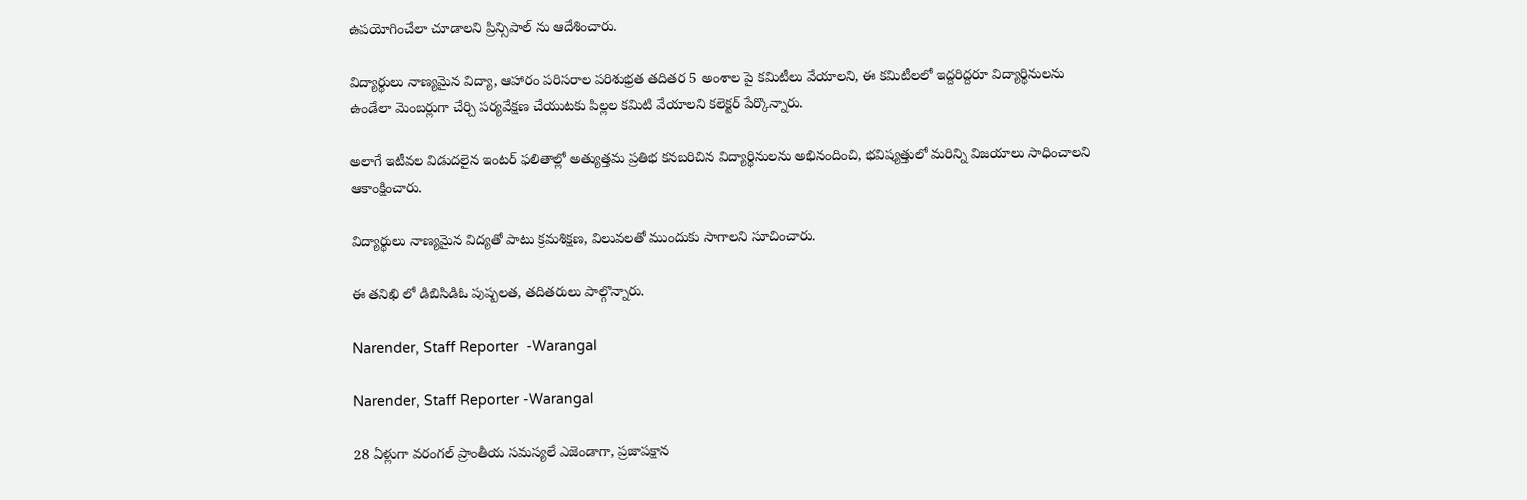ఉపయోగించేలా చూడాలని ప్రిన్సిపాల్ ను ఆదేశించారు.

విద్యార్థులు నాణ్యమైన విద్యా, ఆహారం పరిసరాల పరిశుభ్రత తదితర 5 అంశాల పై కమిటీలు వేయాలని, ఈ కమిటీలలో ఇద్దరిద్దరూ విద్యార్థినులను ఉండేలా మెంబర్లుగా చేర్చి పర్యవేక్షణ చేయుటకు పిల్లల కమిటి వేయాలని కలెక్టర్ పేర్కొన్నారు.

అలాగే ఇటీవల విడుదలైన ఇంటర్ ఫలితాల్లో అత్యుత్తమ ప్రతిభ కనబరిచిన విద్యార్థినులను అభినందించి, భవిష్యత్తులో మరిన్ని విజయాలు సాధించాలని ఆకాంక్షించారు.

విద్యార్థులు నాణ్యమైన విద్యతో పాటు క్రమశిక్షణ, విలువలతో ముందుకు సాగాలని సూచించారు.

ఈ తనిఖి లో డిబిసిడిఓ పుష్పలత, తదితరులు పాల్గొన్నారు.

Narender, Staff Reporter  -Warangal

Narender, Staff Reporter -Warangal

28 ఏళ్లుగా వరంగల్ ప్రాంతీయ సమస్యలే ఎజెండాగా, ప్రజాపక్షాన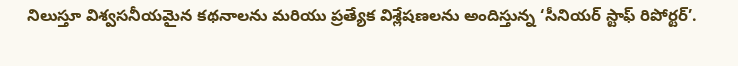నిలుస్తూ విశ్వసనీయమైన కథనాలను మరియు ప్రత్యేక విశ్లేషణలను అందిస్తున్న ‘సీనియర్ స్టాఫ్ రిపోర్టర్’.